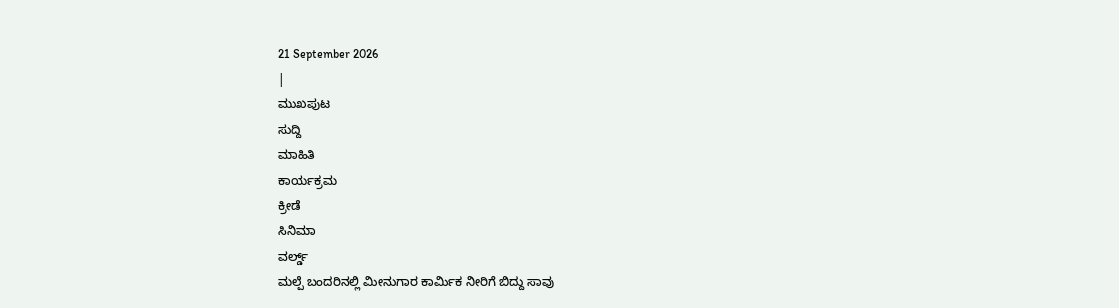21 September 2026
|
ಮುಖಪುಟ
ಸುದ್ದಿ
ಮಾಹಿತಿ
ಕಾರ್ಯಕ್ರಮ
ಕ್ರೀಡೆ
ಸಿನಿಮಾ
ವರ್ಲ್ಡ್
ಮಲ್ಪೆ ಬಂದರಿನಲ್ಲಿ ಮೀನುಗಾರ ಕಾರ್ಮಿಕ ನೀರಿಗೆ ಬಿದ್ದು ಸಾವು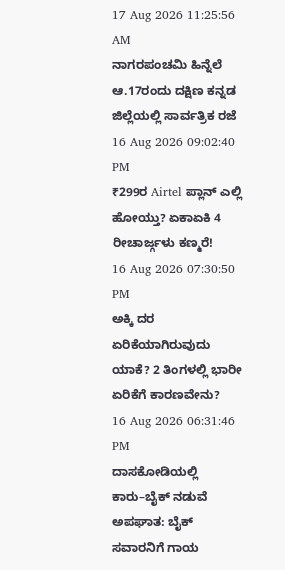17 Aug 2026 11:25:56 AM
ನಾಗರಪಂಚಮಿ ಹಿನ್ನೆಲೆ ಆ.17ರಂದು ದಕ್ಷಿಣ ಕನ್ನಡ ಜಿಲ್ಲೆಯಲ್ಲಿ ಸಾರ್ವತ್ರಿಕ ರಜೆ
16 Aug 2026 09:02:40 PM
₹299ರ Airtel ಪ್ಲಾನ್ ಎಲ್ಲಿ ಹೋಯ್ತು? ಏಕಾಏಕಿ 4 ರೀಚಾರ್ಜ್ಗಳು ಕಣ್ಮರೆ!
16 Aug 2026 07:30:50 PM
ಅಕ್ಕಿ ದರ ಏರಿಕೆಯಾಗಿರುವುದು ಯಾಕೆ? 2 ತಿಂಗಳಲ್ಲಿ ಭಾರೀ ಏರಿಕೆಗೆ ಕಾರಣವೇನು?
16 Aug 2026 06:31:46 PM
ದಾಸಕೋಡಿಯಲ್ಲಿ ಕಾರು–ಬೈಕ್ ನಡುವೆ ಅಪಘಾತ: ಬೈಕ್ ಸವಾರನಿಗೆ ಗಾಯ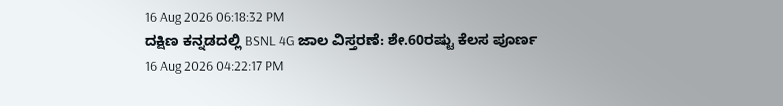16 Aug 2026 06:18:32 PM
ದಕ್ಷಿಣ ಕನ್ನಡದಲ್ಲಿ BSNL 4G ಜಾಲ ವಿಸ್ತರಣೆ: ಶೇ.60ರಷ್ಟು ಕೆಲಸ ಪೂರ್ಣ
16 Aug 2026 04:22:17 PM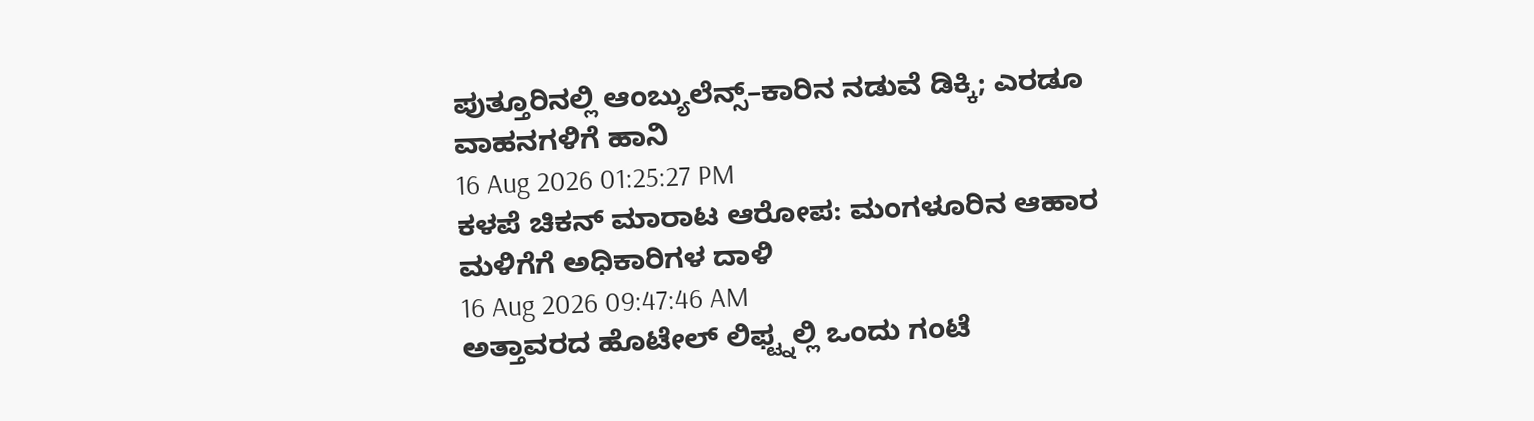ಪುತ್ತೂರಿನಲ್ಲಿ ಆಂಬ್ಯುಲೆನ್ಸ್–ಕಾರಿನ ನಡುವೆ ಡಿಕ್ಕಿ; ಎರಡೂ ವಾಹನಗಳಿಗೆ ಹಾನಿ
16 Aug 2026 01:25:27 PM
ಕಳಪೆ ಚಿಕನ್ ಮಾರಾಟ ಆರೋಪ: ಮಂಗಳೂರಿನ ಆಹಾರ ಮಳಿಗೆಗೆ ಅಧಿಕಾರಿಗಳ ದಾಳಿ
16 Aug 2026 09:47:46 AM
ಅತ್ತಾವರದ ಹೊಟೇಲ್ ಲಿಫ್ಟ್ನಲ್ಲಿ ಒಂದು ಗಂಟೆ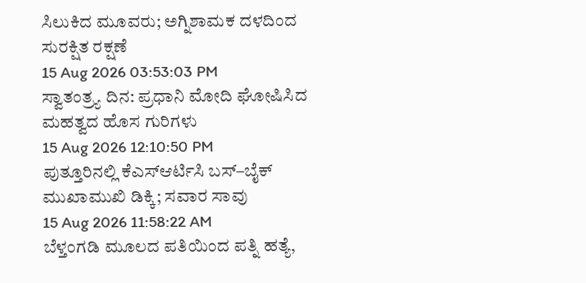ಸಿಲುಕಿದ ಮೂವರು; ಅಗ್ನಿಶಾಮಕ ದಳದಿಂದ ಸುರಕ್ಷಿತ ರಕ್ಷಣೆ
15 Aug 2026 03:53:03 PM
ಸ್ವಾತಂತ್ರ್ಯ ದಿನ: ಪ್ರಧಾನಿ ಮೋದಿ ಘೋಷಿಸಿದ ಮಹತ್ವದ ಹೊಸ ಗುರಿಗಳು
15 Aug 2026 12:10:50 PM
ಪುತ್ತೂರಿನಲ್ಲಿ ಕೆಎಸ್ಆರ್ಟಿಸಿ ಬಸ್–ಬೈಕ್ ಮುಖಾಮುಖಿ ಡಿಕ್ಕಿ; ಸವಾರ ಸಾವು
15 Aug 2026 11:58:22 AM
ಬೆಳ್ತಂಗಡಿ ಮೂಲದ ಪತಿಯಿಂದ ಪತ್ನಿ ಹತ್ಯೆ,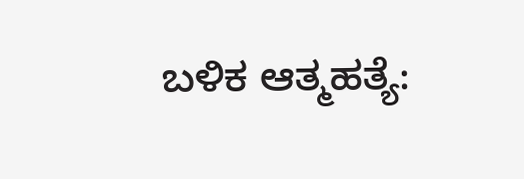ಬಳಿಕ ಆತ್ಮಹತ್ಯೆ: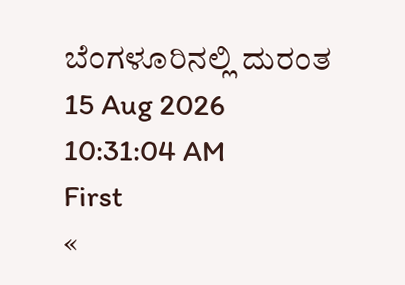ಬೆಂಗಳೂರಿನಲ್ಲಿ ದುರಂತ
15 Aug 2026 10:31:04 AM
First
«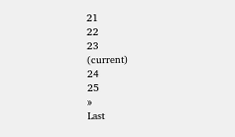21
22
23
(current)
24
25
»
Last